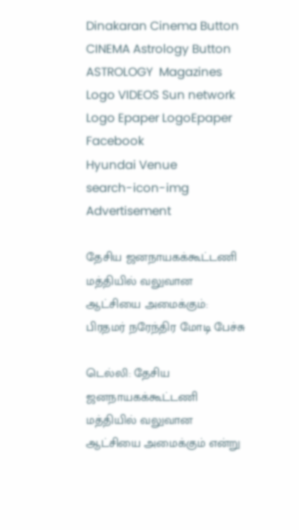Dinakaran Cinema Button CINEMA Astrology Button ASTROLOGY  Magazines Logo VIDEOS Sun network Logo Epaper LogoEpaper Facebook
Hyundai Venue
search-icon-img
Advertisement

தேசிய ஜனநாயகக்கூட்டணி மத்தியில் வலுவான ஆட்சியை அமைக்கும்: பிரதமர் நரேந்திர மோடி பேச்சு

டெல்லி: தேசிய ஜனநாயகக்கூட்டணி மத்தியில் வலுவான ஆட்சியை அமைக்கும் என்று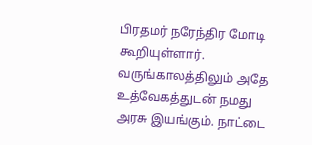பிரதமர் நரேந்திர மோடி கூறியுள்ளார். வருங்காலத்திலும் அதே உத்வேகத்துடன் நமது அரசு இயங்கும். நாட்டை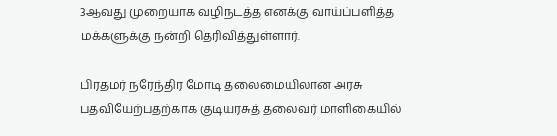3ஆவது முறையாக வழிநடத்த எனக்கு வாய்ப்பளித்த மக்களுக்கு நன்றி தெரிவித்துள்ளார்.

பிரதமர் நரேந்திர மோடி தலைமையிலான அரசு பதவியேற்பதற்காக குடியரசுத் தலைவர் மாளிகையில்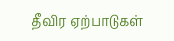தீவிர ஏற்பாடுகள்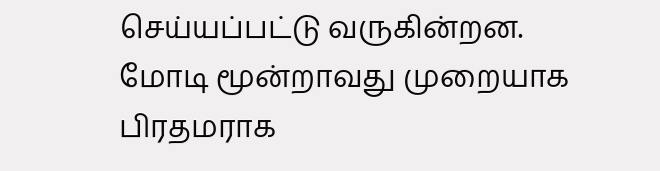செய்யப்பட்டு வருகின்றன. மோடி மூன்றாவது முறையாக பிரதமராக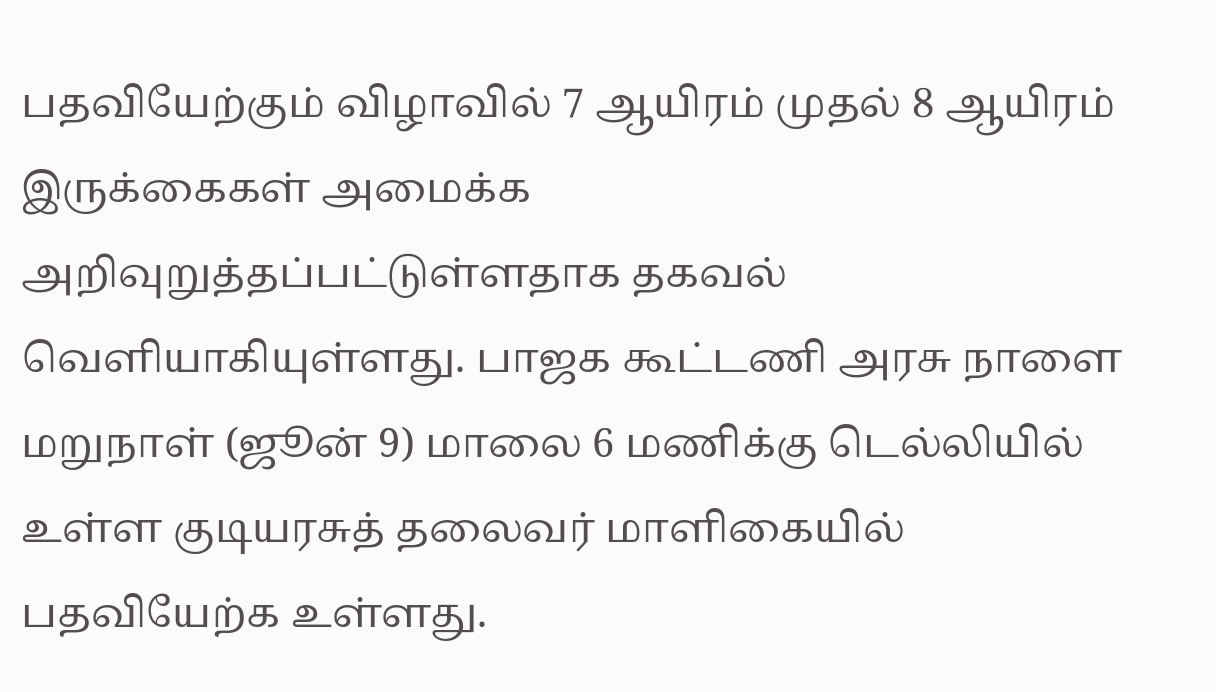பதவியேற்கும் விழாவில் 7 ஆயிரம் முதல் 8 ஆயிரம் இருக்கைகள் அமைக்க அறிவுறுத்தப்பட்டுள்ளதாக தகவல் வெளியாகியுள்ளது. பாஜக கூட்டணி அரசு நாளை மறுநாள் (ஜூன் 9) மாலை 6 மணிக்கு டெல்லியில் உள்ள குடியரசுத் தலைவர் மாளிகையில் பதவியேற்க உள்ளது.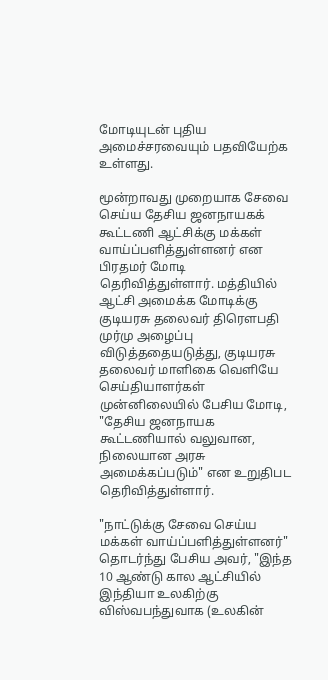மோடியுடன் புதிய அமைச்சரவையும் பதவியேற்க உள்ளது.

மூன்றாவது முறையாக சேவை செய்ய தேசிய ஜனநாயகக் கூட்டணி ஆட்சிக்கு மக்கள் வாய்ப்பளித்துள்ளனர் என பிரதமர் மோடி தெரிவித்துள்ளார். மத்தியில் ஆட்சி அமைக்க மோடிக்கு குடியரசு தலைவர் திரௌபதி முர்மு அழைப்பு விடுத்ததையடுத்து, குடியரசு தலைவர் மாளிகை வெளியே செய்தியாளர்கள் முன்னிலையில் பேசிய மோடி, "தேசிய ஜனநாயக கூட்டணியால் வலுவான, நிலையான அரசு அமைக்கப்படும்" என உறுதிபட தெரிவித்துள்ளார்.

"நாட்டுக்கு சேவை செய்ய மக்கள் வாய்ப்பளித்துள்ளனர்" தொடர்ந்து பேசிய அவர், "இந்த 10 ஆண்டு கால ஆட்சியில் இந்தியா உலகிற்கு விஸ்வபந்துவாக (உலகின்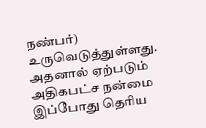நண்பர்) உருவெடுத்துள்ளது. அதனால் ஏற்படும் அதிகபட்ச நன்மை இப்போது தெரிய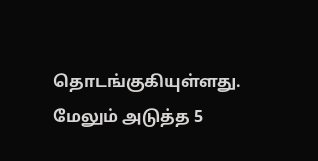தொடங்குகியுள்ளது. மேலும் அடுத்த 5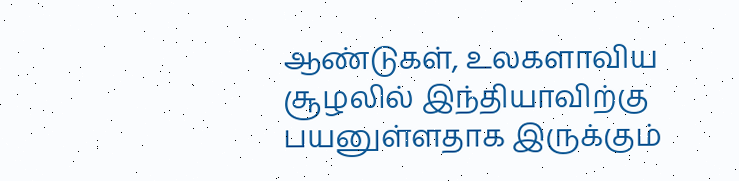ஆண்டுகள், உலகளாவிய சூழலில் இந்தியாவிற்கு பயனுள்ளதாக இருக்கும்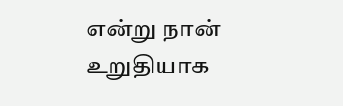என்று நான் உறுதியாக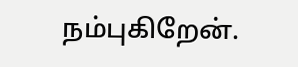நம்புகிறேன்.